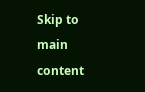Skip to main content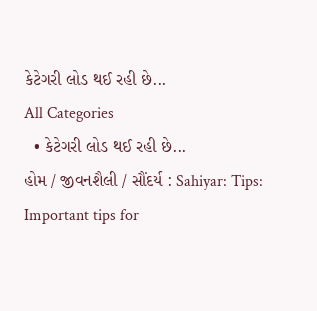કેટેગરી લોડ થઈ રહી છે...
All Categories
  • કેટેગરી લોડ થઈ રહી છે...
હોમ / જીવનશૈલી / સૌંદર્ય : Sahiyar: Tips: Important tips for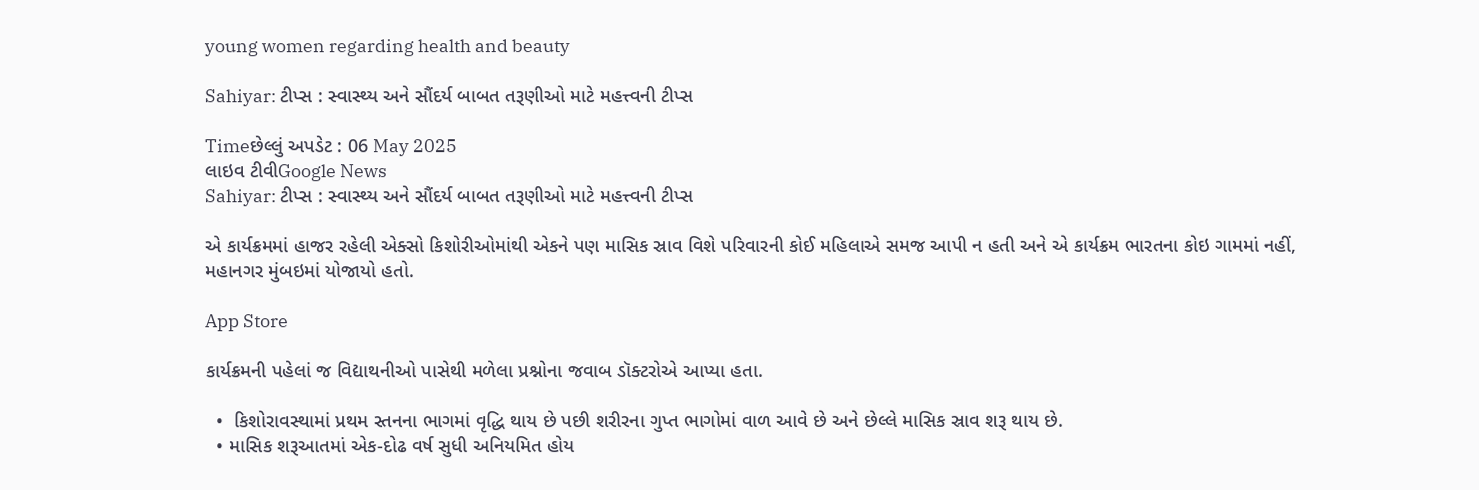young women regarding health and beauty

Sahiyar: ટીપ્સ : સ્વાસ્થ્ય અને સૌંદર્ય બાબત તરૂણીઓ માટે મહત્ત્વની ટીપ્સ

Timeછેલ્લું અપડેટ : 06 May 2025
લાઇવ ટીવીGoogle News
Sahiyar: ટીપ્સ : સ્વાસ્થ્ય અને સૌંદર્ય બાબત તરૂણીઓ માટે મહત્ત્વની ટીપ્સ

એ કાર્યક્રમમાં હાજર રહેલી એક્સો કિશોરીઓમાંથી એકને પણ માસિક સ્રાવ વિશે પરિવારની કોઈ મહિલાએ સમજ આપી ન હતી અને એ કાર્યક્રમ ભારતના કોઇ ગામમાં નહીં, મહાનગર મુંબઇમાં યોજાયો હતો.

App Store

કાર્યક્રમની પહેલાં જ વિદ્યાથનીઓ પાસેથી મળેલા પ્રશ્નોના જવાબ ડૉક્ટરોએ આપ્યા હતા.

  •  કિશોરાવસ્થામાં પ્રથમ સ્તનના ભાગમાં વૃદ્ધિ થાય છે પછી શરીરના ગુપ્ત ભાગોમાં વાળ આવે છે અને છેલ્લે માસિક સ્રાવ શરૂ થાય છે.
  • માસિક શરૂઆતમાં એક-દોઢ વર્ષ સુધી અનિયમિત હોય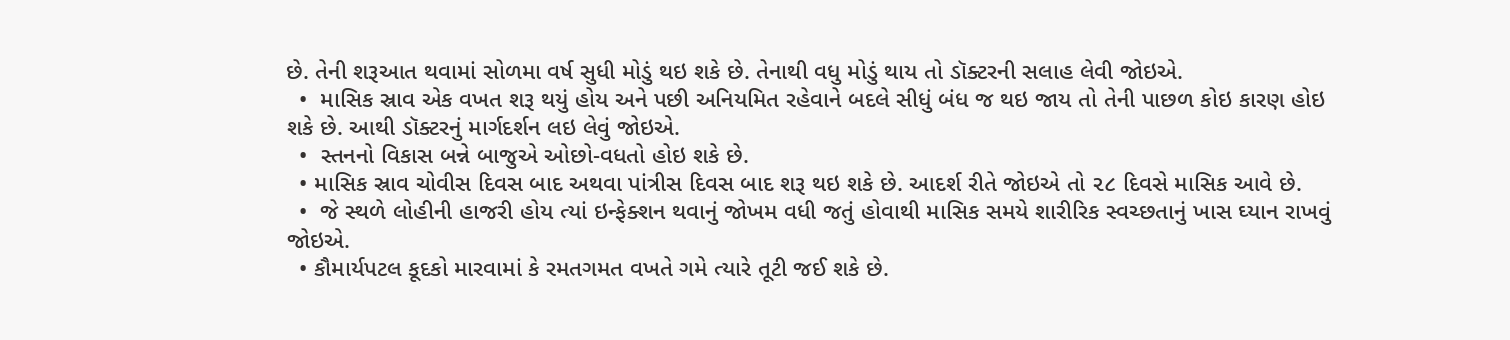છે. તેની શરૂઆત થવામાં સોળમા વર્ષ સુધી મોડું થઇ શકે છે. તેનાથી વધુ મોડું થાય તો ડૉક્ટરની સલાહ લેવી જોઇએ.
  •  માસિક સ્રાવ એક વખત શરૂ થયું હોય અને પછી અનિયમિત રહેવાને બદલે સીધું બંધ જ થઇ જાય તો તેની પાછળ કોઇ કારણ હોઇ શકે છે. આથી ડૉક્ટરનું માર્ગદર્શન લઇ લેવું જોઇએ.
  •  સ્તનનો વિકાસ બન્ને બાજુએ ઓછો-વધતો હોઇ શકે છે.
  • માસિક સ્રાવ ચોવીસ દિવસ બાદ અથવા પાંત્રીસ દિવસ બાદ શરૂ થઇ શકે છે. આદર્શ રીતે જોઇએ તો ૨૮ દિવસે માસિક આવે છે.
  •  જે સ્થળે લોહીની હાજરી હોય ત્યાં ઇન્ફેક્શન થવાનું જોખમ વધી જતું હોવાથી માસિક સમયે શારીરિક સ્વચ્છતાનું ખાસ ઘ્યાન રાખવું જોઇએ.
  • કૌમાર્યપટલ કૂદકો મારવામાં કે રમતગમત વખતે ગમે ત્યારે તૂટી જઈ શકે છે.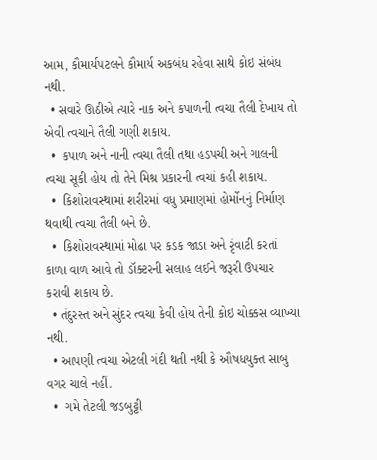આમ, કૌમાર્યપટલને કૌમાર્ય અકબંધ રહેવા સાથે કોઇ સંબંધ નથી.
  • સવારે ઊઠીએ ત્યારે નાક અને કપાળની ત્વચા તૈલી દેખાય તો એવી ત્વચાને તૈલી ગણી શકાય.
  •  કપાળ અને નાની ત્વચા તૈલી તથા હડપચી અને ગાલની ત્વચા સૂકી હોય તો તેને મિશ્ર પ્રકારની ત્વચાં કહી શકાય.
  •  કિશોરાવસ્થામાં શરીરમાં વધુ પ્રમાણમાં હોર્મોનનું નિર્માણ થવાથી ત્વચા તૈલી બને છે.
  •  કિશોરાવસ્થામાં મોઢા પર કડક જાડા અને રૃંવાટી કરતાં કાળા વાળ આવે તો ડૉક્ટરની સલાહ લઈને જરૂરી ઉપચાર કરાવી શકાય છે.
  • તંદુરસ્ત અને સુંદર ત્વચા કેવી હોય તેની કોઇ ચોક્કસ વ્યાખ્યા નથી.
  • આપણી ત્વચા એટલી ગંદી થતી નથી કે ઔષધયુક્ત સાબુ વગર ચાલે નહીં.
  •  ગમે તેટલી જડબુટ્ટી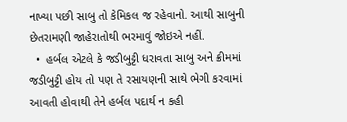નાખ્યા પછી સાબુ તો કેમિકલ જ રહેવાનો. આથી સાબુની છેતરામણી જાહેરાતોથી ભરમાવું જોઇએ નહીં.
  •  હર્બલ એટલે કે જડીબુટ્ટી ધરાવતા સાબુ અને ક્રીમમાં જડીબુટ્ટી હોય તો પણ તે રસાયણની સાથે ભેગી કરવામાં આવતી હોવાથી તેને હર્બલ પદાર્થ ન કહી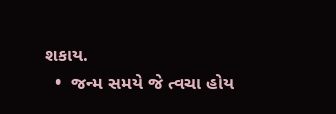શકાય.
  •  જન્મ સમયે જે ત્વચા હોય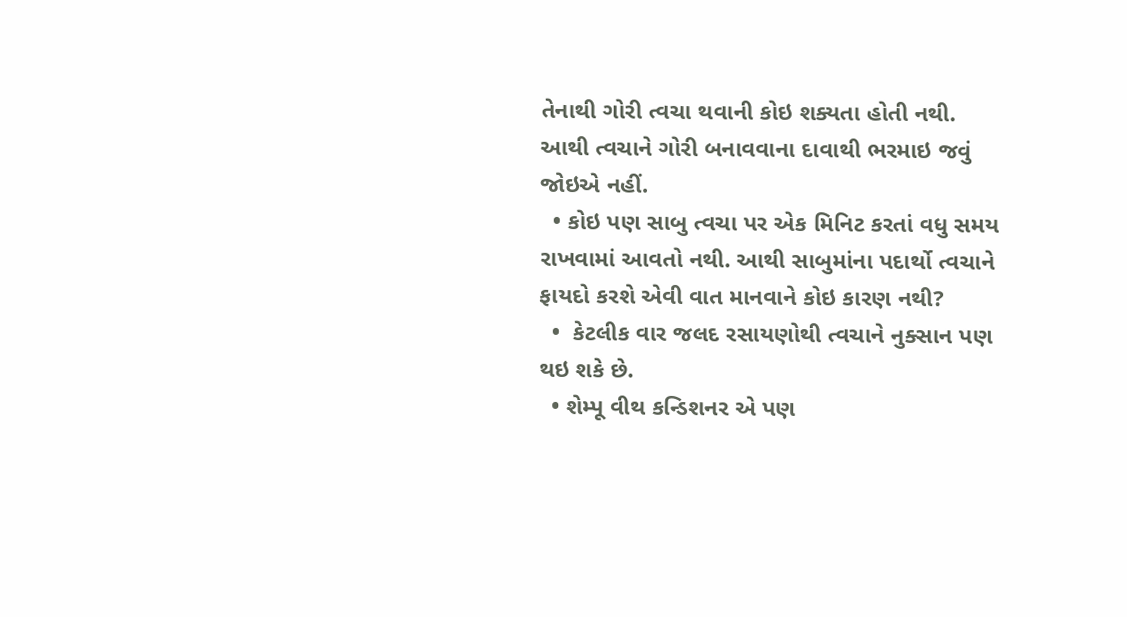તેનાથી ગોરી ત્વચા થવાની કોઇ શક્યતા હોતી નથી. આથી ત્વચાને ગોરી બનાવવાના દાવાથી ભરમાઇ જવું જોઇએ નહીં.
  • કોઇ પણ સાબુ ત્વચા પર એક મિનિટ કરતાં વધુ સમય રાખવામાં આવતો નથી. આથી સાબુમાંના પદાર્થો ત્વચાને ફાયદો કરશે એવી વાત માનવાને કોઇ કારણ નથી?
  •  કેટલીક વાર જલદ રસાયણોથી ત્વચાને નુક્સાન પણ થઇ શકે છે.
  • શેમ્પૂ વીથ કન્ડિશનર એ પણ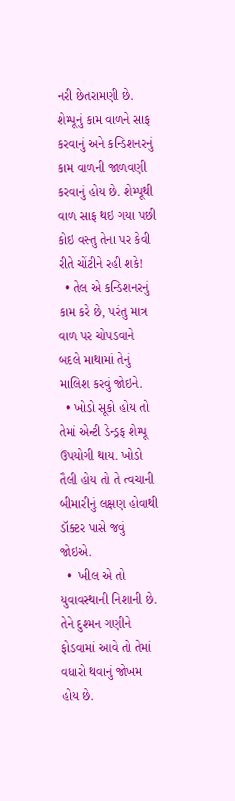નરી છેતરામણી છે. શેમ્પૂનું કામ વાળને સાફ કરવાનું અને કન્ડિશનરનું કામ વાળની જાળવણી કરવાનું હોય છે. શેમ્પૂથી વાળ સાફ થઇ ગયા પછી કોઇ વસ્તુ તેના પર કેવી રીતે ચોંટીને રહી શકે!
  • તેલ એ કન્ડિશનરનું કામ કરે છે, પરંતુ માત્ર વાળ પર ચોપડવાને બદલે માથામાં તેનું માલિશ કરવું જોઇને.
  • ખોડો સૂકો હોય તો તેમાં એન્ટી ડેન્ડ્રફ શેમ્પૂ ઉપયોગી થાય. ખોડો તૈલી હોય તો તે ત્વચાની બીમારીનું લક્ષણ હોવાથી ડૉક્ટર પાસે જવું જોઇએ.
  •  ખીલ એ તો યુવાવસ્થાની નિશાની છે. તેને દુશ્મન ગણીને ફોડવામાં આવે તો તેમાં વધારો થવાનું જોખમ હોય છે.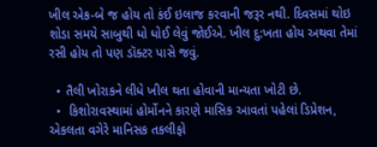ખીલ એક-બે જ હોય તો કંઈ ઇલાજ કરવાની જરૂર નથી. દિવસમાં થોઇ શોડા સમયે સાબુથી ધો ધોઈ લેવું જોઈએ. ખીલ દુ:ખતા હોય અથવા તેમાં રસી હોય તો પણ ડૉક્ટર પાસે જવું.

  • તૈલી ખોરાકને લીધે ખીલ થતા હોવાની માન્યતા ખોટી છે.
  •  કિશોરાવસ્થામાં હોર્મોનને કારણે માસિક આવતાં પહેલાં ડિપ્રેશન, એકલતા વગેરે માનિસક તકલીફો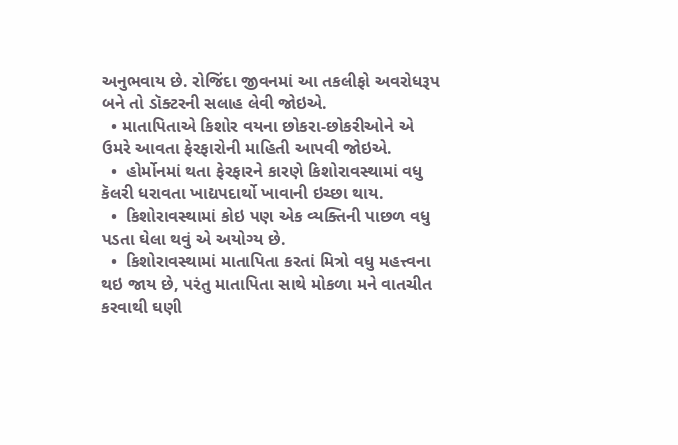અનુભવાય છે. રોજિંદા જીવનમાં આ તકલીફો અવરોધરૂપ બને તો ડૉક્ટરની સલાહ લેવી જોઇએ.
  • માતાપિતાએ કિશોર વયના છોકરા-છોકરીઓને એ ઉમરે આવતા ફેરફારોની માહિતી આપવી જોઇએ.
  •  હોર્મોનમાં થતા ફેરફારને કારણે કિશોરાવસ્થામાં વધુ કૅલરી ધરાવતા ખાદ્યપદાર્થો ખાવાની ઇચ્છા થાય.
  •  કિશોરાવસ્થામાં કોઇ પણ એક વ્યક્તિની પાછળ વધુ પડતા ઘેલા થવું એ અયોગ્ય છે.
  •  કિશોરાવસ્થામાં માતાપિતા કરતાં મિત્રો વધુ મહત્ત્વના થઇ જાય છે, પરંતુ માતાપિતા સાથે મોકળા મને વાતચીત કરવાથી ઘણી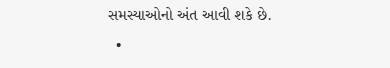સમસ્યાઓનો અંત આવી શકે છે.
  •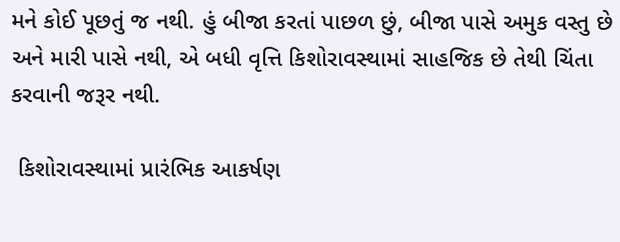મને કોઈ પૂછતું જ નથી. હું બીજા કરતાં પાછળ છું, બીજા પાસે અમુક વસ્તુ છે અને મારી પાસે નથી, એ બધી વૃત્તિ કિશોરાવસ્થામાં સાહજિક છે તેથી ચિંતા કરવાની જરૂર નથી.

 કિશોરાવસ્થામાં પ્રારંભિક આકર્ષણ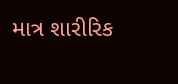માત્ર શારીરિક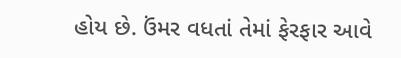હોય છે. ઉંમર વધતાં તેમાં ફેરફાર આવે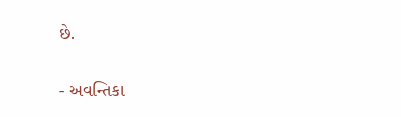છે.

- અવન્તિકા